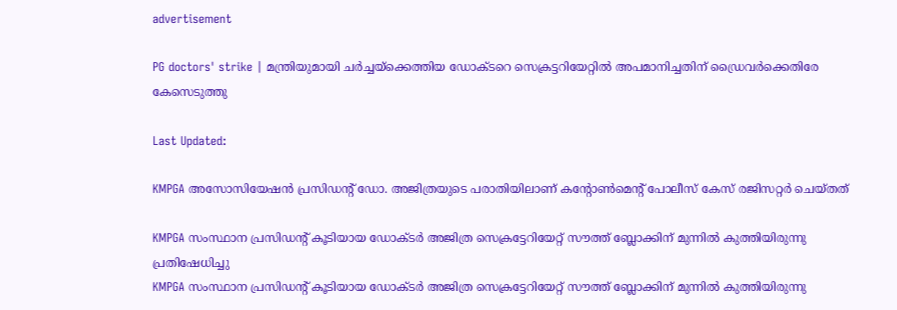advertisement

PG doctors' strike | മന്ത്രിയുമായി ചർച്ചയ്ക്കെത്തിയ ഡോക്ടറെ സെക്രട്ടറിയേറ്റിൽ അപമാനിച്ചതിന് ഡ്രൈവർക്കെതിരേ കേസെടുത്തു

Last Updated:

KMPGA അസോസിയേഷൻ പ്രസിഡന്റ് ഡോ. അജിത്രയുടെ പരാതിയിലാണ് കന്റോൺമെന്റ് പോലീസ് കേസ് രജിസറ്റർ ചെയ്തത്

KMPGA സംസ്ഥാന പ്രസിഡന്റ് കൂടിയായ ഡോക്ടർ അജിത്ര സെക്രട്ടേറിയേറ്റ് സൗത്ത് ബ്ലോക്കിന് മുന്നിൽ കുത്തിയിരുന്നു പ്രതിഷേധിച്ചു
KMPGA സംസ്ഥാന പ്രസിഡന്റ് കൂടിയായ ഡോക്ടർ അജിത്ര സെക്രട്ടേറിയേറ്റ് സൗത്ത് ബ്ലോക്കിന് മുന്നിൽ കുത്തിയിരുന്നു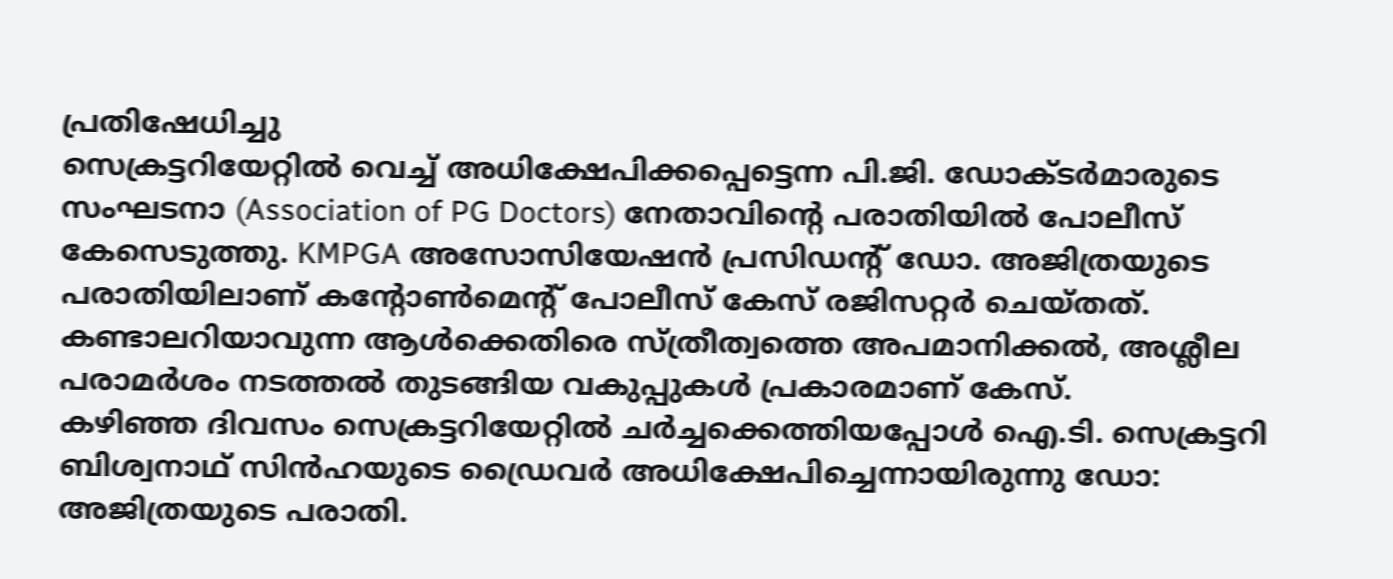പ്രതിഷേധിച്ചു
സെക്രട്ടറിയേറ്റിൽ വെച്ച് അധിക്ഷേപിക്കപ്പെട്ടെന്ന പി.ജി. ഡോക്ടർമാരുടെ സംഘടനാ (Association of PG Doctors) നേതാവിന്റെ പരാതിയിൽ പോലീസ് കേസെടുത്തു. KMPGA അസോസിയേഷൻ പ്രസിഡന്റ് ഡോ. അജിത്രയുടെ പരാതിയിലാണ് കന്റോൺമെന്റ് പോലീസ് കേസ് രജിസറ്റർ ചെയ്തത്. കണ്ടാലറിയാവുന്ന ആൾക്കെതിരെ സ്ത്രീത്വത്തെ അപമാനിക്കൽ, അശ്ലീല പരാമർശം നടത്തൽ തുടങ്ങിയ വകുപ്പുകൾ പ്രകാരമാണ് കേസ്.
കഴിഞ്ഞ ദിവസം സെക്രട്ടറിയേറ്റിൽ ചർച്ചക്കെത്തിയപ്പോൾ ഐ.ടി. സെക്രട്ടറി ബിശ്വനാഥ് സിൻഹയുടെ ഡ്രൈവർ അധിക്ഷേപിച്ചെന്നായിരുന്നു ഡോ: അജിത്രയുടെ പരാതി.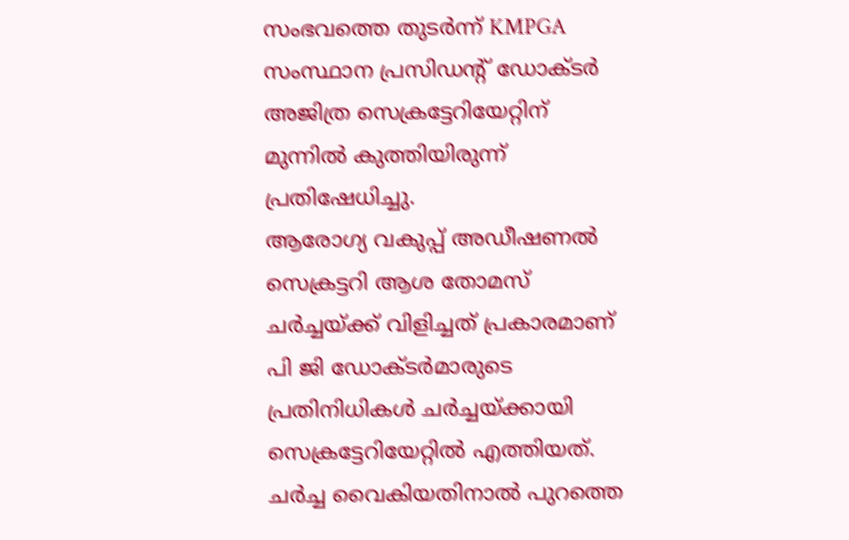സംഭവത്തെ തുടർന്ന് KMPGA സംസ്ഥാന പ്രസിഡന്റ് ഡോക്ടർ അജിത്ര സെക്രട്ടേറിയേറ്റിന് മുന്നിൽ കുത്തിയിരുന്ന് പ്രതിഷേധിച്ചു.
ആരോഗ്യ വകുപ്പ് അഡീഷണൽ സെക്രട്ടറി ആശ തോമസ് ചർച്ചയ്ക്ക് വിളിച്ചത് പ്രകാരമാണ് പി ജി ഡോക്ടർമാരുടെ പ്രതിനിധികൾ ചർച്ചയ്ക്കായി സെക്രട്ടേറിയേറ്റിൽ എത്തിയത്. ചർച്ച വൈകിയതിനാൽ പുറത്തെ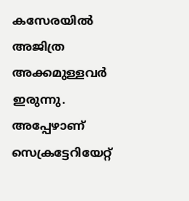കസേരയിൽ അജിത്ര അക്കമുള്ളവർ ഇരുന്നു. അപ്പേഴാണ് സെക്രട്ടേറിയേറ്റ്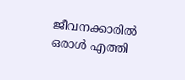ജീവനക്കാരിൽ ഒരാൾ എത്തി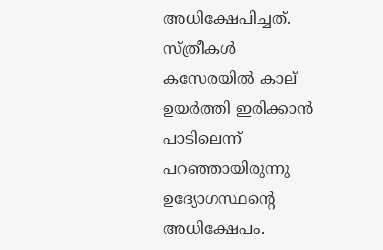അധിക്ഷേപിച്ചത്. സ്ത്രീകൾ കസേരയിൽ കാല് ഉയർത്തി ഇരിക്കാൻ പാടിലെന്ന് പറഞ്ഞായിരുന്നു ഉദ്യോഗസ്ഥന്റെ അധിക്ഷേപം.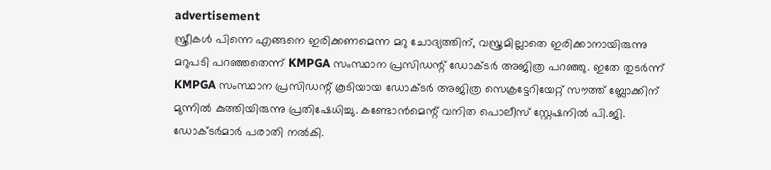advertisement
സ്ത്രീകൾ പിന്നെ എങ്ങനെ ഇരിക്കണമെന്ന മറു ചോദ്യത്തിന്, വസ്ത്രമില്ലാതെ ഇരിക്കാനായിരുന്നു മറുപടി പറഞ്ഞതെന്ന് KMPGA സംസ്ഥാന പ്രസിഡന്റ് ഡോക്ടർ അജിത്ര പറഞ്ഞു. ഇതേ തുടർന്ന് KMPGA സംസ്ഥാന പ്രസിഡന്റ് കൂടിയായ ഡോക്ടർ അജിത്ര സെക്രട്ടേറിയേറ്റ് സൗത്ത് ബ്ലോക്കിന് മുന്നിൽ കുത്തിയിരുന്നു പ്രതിഷേധിച്ചു. കണ്ടോൻമെന്റ് വനിത പൊലീസ് സ്റ്റേഷനിൽ പി.ജി. ഡോക്ടർമാർ പരാതി നൽകി.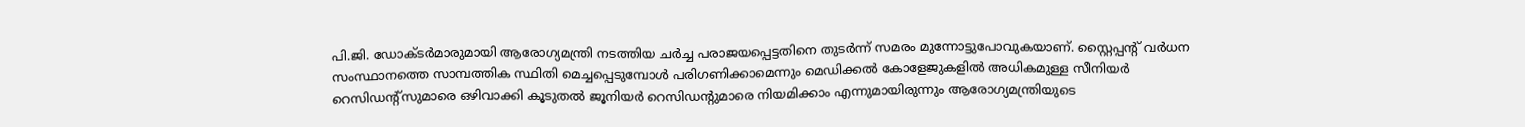പി.ജി. ഡോക്ടർമാരുമായി ആരോഗ്യമന്ത്രി നടത്തിയ ചർച്ച പരാജയപ്പെട്ടതിനെ തുടർന്ന് സമരം മുന്നോട്ടുപോവുകയാണ്. സ്റ്റൈപ്പന്റ് വർധന സംസ്ഥാനത്തെ സാമ്പത്തിക സ്ഥിതി മെച്ചപ്പെടുമ്പോൾ പരിഗണിക്കാമെന്നും മെഡിക്കൽ കോളേജുകളിൽ അധികമുള്ള സീനിയർ റെസിഡന്റ്‌സുമാരെ ഒഴിവാക്കി കൂടുതൽ ജൂനിയർ റെസിഡന്റുമാരെ നിയമിക്കാം എന്നുമായിരുന്നും ആരോഗ്യമന്ത്രിയുടെ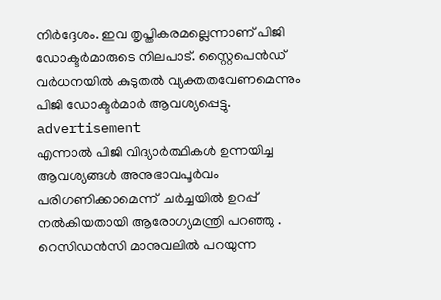നിർദ്ദേശം. ഇവ തൃപ്തികരമല്ലെന്നാണ് പിജി ഡോക്ടർമാരുടെ നിലപാട്. സ്റ്റൈപെൻഡ് വർധനയിൽ കുടുതൽ വ്യക്തതവേണമെന്നും പിജി ഡോക്ടർമാർ ആവശ്യപ്പെട്ടു.
advertisement
എന്നാൽ പിജി വിദ്യാര്‍ത്ഥികള്‍ ഉന്നയിച്ച ആവശ്യങ്ങള്‍ അനുഭാവപൂര്‍വം പരിഗണിക്കാമെന്ന്  ചർച്ചയിൽ ഉറപ്പ് നല്‍കിയതായി ആരോഗ്യമന്ത്രി പറഞ്ഞു . റെസിഡന്‍സി മാനുവലില്‍ പറയുന്ന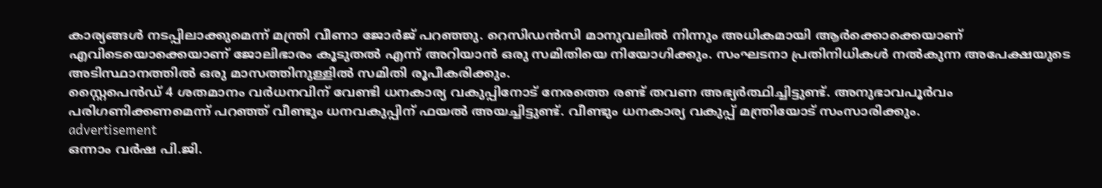കാര്യങ്ങള്‍ നടപ്പിലാക്കുമെന്ന് മന്ത്രി വീണാ ജോര്‍ജ് പറഞ്ഞു. റെസിഡന്‍സി മാനുവലില്‍ നിന്നും അധികമായി ആര്‍ക്കൊക്കെയാണ് എവിടെയൊക്കെയാണ് ജോലിഭാരം കൂടുതല്‍ എന്ന് അറിയാന്‍ ഒരു സമിതിയെ നിയോഗിക്കും. സംഘടനാ പ്രതിനിധികള്‍ നല്‍കുന്ന അപേക്ഷയുടെ അടിസ്ഥാനത്തില്‍ ഒരു മാസത്തിനുള്ളില്‍ സമിതി രൂപീകരിക്കും.
സ്റ്റൈപെന്‍ഡ് 4 ശതമാനം വര്‍ധനവിന് വേണ്ടി ധനകാര്യ വകുപ്പിനോട് നേരത്തെ രണ്ട് തവണ അഭ്യര്‍ത്ഥിച്ചിട്ടുണ്ട്. അനുഭാവപൂര്‍വം പരിഗണിക്കണമെന്ന് പറഞ്ഞ് വീണ്ടും ധനവകുപ്പിന് ഫയല്‍ അയച്ചിട്ടുണ്ട്. വീണ്ടും ധനകാര്യ വകുപ്പ് മന്ത്രിയോട് സംസാരിക്കും.
advertisement
ഒന്നാം വര്‍ഷ പി.ജി.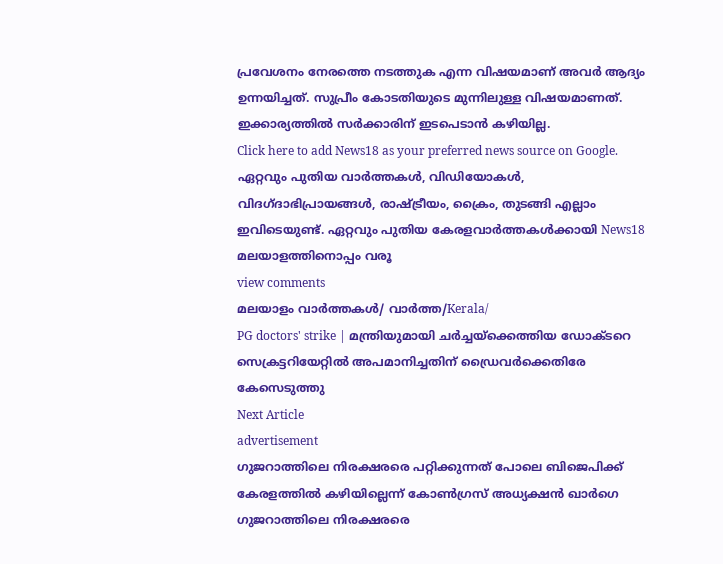പ്രവേശനം നേരത്തെ നടത്തുക എന്ന വിഷയമാണ് അവര്‍ ആദ്യം ഉന്നയിച്ചത്. സുപ്രീം കോടതിയുടെ മുന്നിലുള്ള വിഷയമാണത്. ഇക്കാര്യത്തില്‍ സര്‍ക്കാരിന് ഇടപെടാന്‍ കഴിയില്ല.
Click here to add News18 as your preferred news source on Google.
ഏറ്റവും പുതിയ വാർത്തകൾ, വിഡിയോകൾ, വിദഗ്ദാഭിപ്രായങ്ങൾ, രാഷ്ട്രീയം, ക്രൈം, തുടങ്ങി എല്ലാം ഇവിടെയുണ്ട്. ഏറ്റവും പുതിയ കേരളവാർത്തകൾക്കായി News18 മലയാളത്തിനൊപ്പം വരൂ
view comments
മലയാളം വാർത്തകൾ/ വാർത്ത/Kerala/
PG doctors' strike | മന്ത്രിയുമായി ചർച്ചയ്ക്കെത്തിയ ഡോക്ടറെ സെക്രട്ടറിയേറ്റിൽ അപമാനിച്ചതിന് ഡ്രൈവർക്കെതിരേ കേസെടുത്തു
Next Article
advertisement
ഗുജറാത്തിലെ നിരക്ഷരരെ പറ്റിക്കുന്നത് പോലെ ബിജെപിക്ക് കേരളത്തിൽ കഴിയില്ലെന്ന് കോൺഗ്രസ് അധ്യക്ഷൻ ഖാർഗെ
ഗുജറാത്തിലെ നിരക്ഷരരെ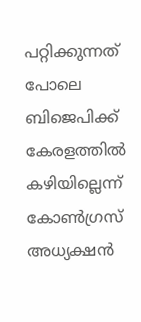പറ്റിക്കുന്നത് പോലെ ബിജെപിക്ക് കേരളത്തിൽ കഴിയില്ലെന്ന് കോൺഗ്രസ് അധ്യക്ഷൻ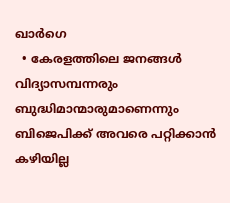ഖാർഗെ
  • കേരളത്തിലെ ജനങ്ങൾ വിദ്യാസമ്പന്നരും ബുദ്ധിമാന്മാരുമാണെന്നും ബിജെപിക്ക് അവരെ പറ്റിക്കാൻ കഴിയില്ല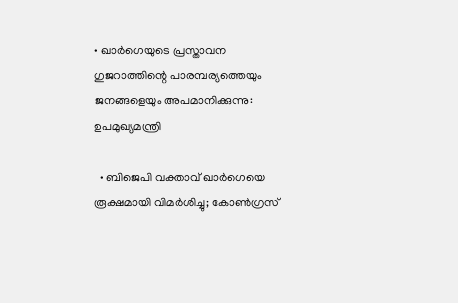• ഖാർഗെയുടെ പ്രസ്താവന ഗുജറാത്തിന്റെ പാരമ്പര്യത്തെയും ജനങ്ങളെയും അപമാനിക്കുന്നു: ഉപമുഖ്യമന്ത്രി

  • ബിജെപി വക്താവ് ഖാർഗെയെ രൂക്ഷമായി വിമർശിച്ചു; കോൺഗ്രസ്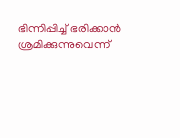ഭിന്നിപ്പിച്ച് ഭരിക്കാൻ ശ്രമിക്കുന്നുവെന്ന്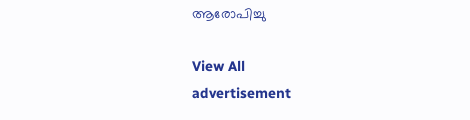ആരോപിച്ചു

View All
advertisement